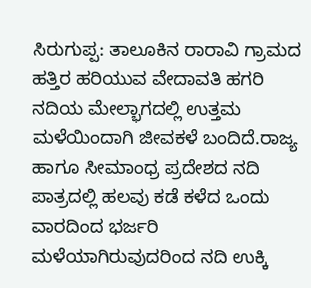ಸಿರುಗುಪ್ಪ: ತಾಲೂಕಿನ ರಾರಾವಿ ಗ್ರಾಮದ ಹತ್ತಿರ ಹರಿಯುವ ವೇದಾವತಿ ಹಗರಿ ನದಿಯ ಮೇಲ್ಭಾಗದಲ್ಲಿ ಉತ್ತಮ ಮಳೆಯಿಂದಾಗಿ ಜೀವಕಳೆ ಬಂದಿದೆ.ರಾಜ್ಯ ಹಾಗೂ ಸೀಮಾಂಧ್ರ ಪ್ರದೇಶದ ನದಿ ಪಾತ್ರದಲ್ಲಿ ಹಲವು ಕಡೆ ಕಳೆದ ಒಂದು ವಾರದಿಂದ ಭರ್ಜರಿ ಮಳೆಯಾಗಿರುವುದರಿಂದ ನದಿ ಉಕ್ಕಿ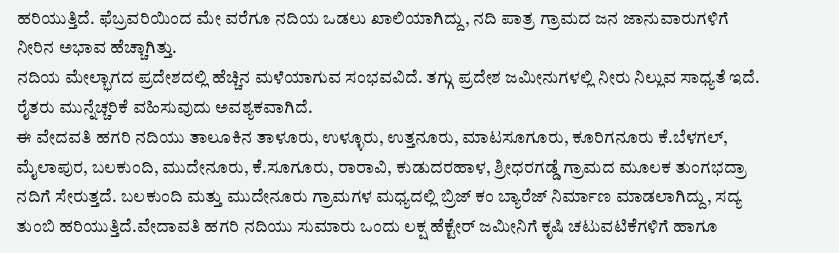ಹರಿಯುತ್ತಿದೆ. ಫೆಬ್ರವರಿಯಿಂದ ಮೇ ವರೆಗೂ ನದಿಯ ಒಡಲು ಖಾಲಿಯಾಗಿದ್ದು, ನದಿ ಪಾತ್ರ ಗ್ರಾಮದ ಜನ ಜಾನುವಾರುಗಳಿಗೆ ನೀರಿನ ಅಭಾವ ಹೆಚ್ಚಾಗಿತ್ತು.
ನದಿಯ ಮೇಲ್ಭಾಗದ ಪ್ರದೇಶದಲ್ಲಿ ಹೆಚ್ಚಿನ ಮಳೆಯಾಗುವ ಸಂಭವವಿದೆ. ತಗ್ಗು ಪ್ರದೇಶ ಜಮೀನುಗಳಲ್ಲಿ ನೀರು ನಿಲ್ಲುವ ಸಾಧ್ಯತೆ ಇದೆ. ರೈತರು ಮುನ್ನೆಚ್ಚರಿಕೆ ವಹಿಸುವುದು ಅವಶ್ಯಕವಾಗಿದೆ.
ಈ ವೇದವತಿ ಹಗರಿ ನದಿಯು ತಾಲೂಕಿನ ತಾಳೂರು, ಉಳ್ಳೂರು, ಉತ್ತನೂರು, ಮಾಟಸೂಗೂರು, ಕೂರಿಗನೂರು ಕೆ.ಬೆಳಗಲ್, ಮೈಲಾಪುರ, ಬಲಕುಂದಿ, ಮುದೇನೂರು, ಕೆ.ಸೂಗೂರು, ರಾರಾವಿ, ಕುಡುದರಹಾಳ, ಶ್ರೀಧರಗಡ್ಡೆ ಗ್ರಾಮದ ಮೂಲಕ ತುಂಗಭದ್ರಾ ನದಿಗೆ ಸೇರುತ್ತದೆ. ಬಲಕುಂದಿ ಮತ್ತು ಮುದೇನೂರು ಗ್ರಾಮಗಳ ಮಧ್ಯದಲ್ಲಿ ಬ್ರಿಜ್ ಕಂ ಬ್ಯಾರೆಜ್ ನಿರ್ಮಾಣ ಮಾಡಲಾಗಿದ್ದು, ಸದ್ಯ ತುಂಬಿ ಹರಿಯುತ್ತಿದೆ.ವೇದಾವತಿ ಹಗರಿ ನದಿಯು ಸುಮಾರು ಒಂದು ಲಕ್ಷ ಹೆಕ್ಟೇರ್ ಜಮೀನಿಗೆ ಕೃಷಿ ಚಟುವಟಿಕೆಗಳಿಗೆ ಹಾಗೂ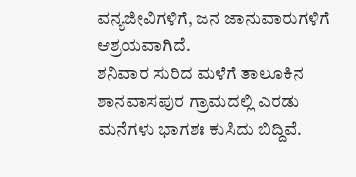ವನ್ಯಜೀವಿಗಳಿಗೆ, ಜನ ಜಾನುವಾರುಗಳಿಗೆ ಆಶ್ರಯವಾಗಿದೆ.
ಶನಿವಾರ ಸುರಿದ ಮಳೆಗೆ ತಾಲೂಕಿನ ಶಾನವಾಸಪುರ ಗ್ರಾಮದಲ್ಲಿ ಎರಡು ಮನೆಗಳು ಭಾಗಶಃ ಕುಸಿದು ಬಿದ್ದಿವೆ.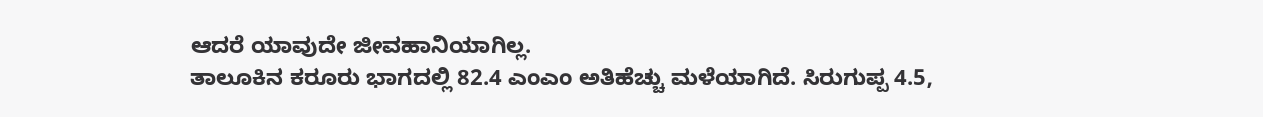ಆದರೆ ಯಾವುದೇ ಜೀವಹಾನಿಯಾಗಿಲ್ಲ.
ತಾಲೂಕಿನ ಕರೂರು ಭಾಗದಲ್ಲಿ 82.4 ಎಂಎಂ ಅತಿಹೆಚ್ಚು ಮಳೆಯಾಗಿದೆ. ಸಿರುಗುಪ್ಪ 4.5,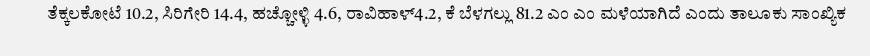ತೆಕ್ಕಲಕೋಟೆ 10.2, ಸಿರಿಗೇರಿ 14.4, ಹಚ್ಚೋಳ್ಳಿ 4.6, ರಾವಿಹಾಳ್4.2, ಕೆ ಬೆಳಗಲ್ಲು 81.2 ಎಂ ಎಂ ಮಳೆಯಾಗಿದೆ ಎಂದು ತಾಲೂಕು ಸಾಂಖ್ಯಿಕ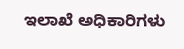ಇಲಾಖೆ ಅಧಿಕಾರಿಗಳು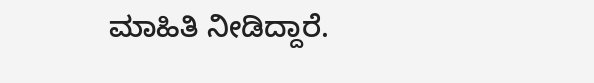ಮಾಹಿತಿ ನೀಡಿದ್ದಾರೆ.